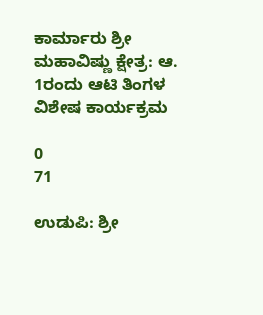ಕಾರ್ಮಾರು ಶ್ರೀ ಮಹಾವಿಷ್ಣು ಕ್ಷೇತ್ರ: ಆ. 1ರಂದು ಆಟಿ ತಿಂಗಳ ವಿಶೇಷ ಕಾರ್ಯಕ್ರಮ

0
71

ಉಡುಪಿ: ಶ್ರೀ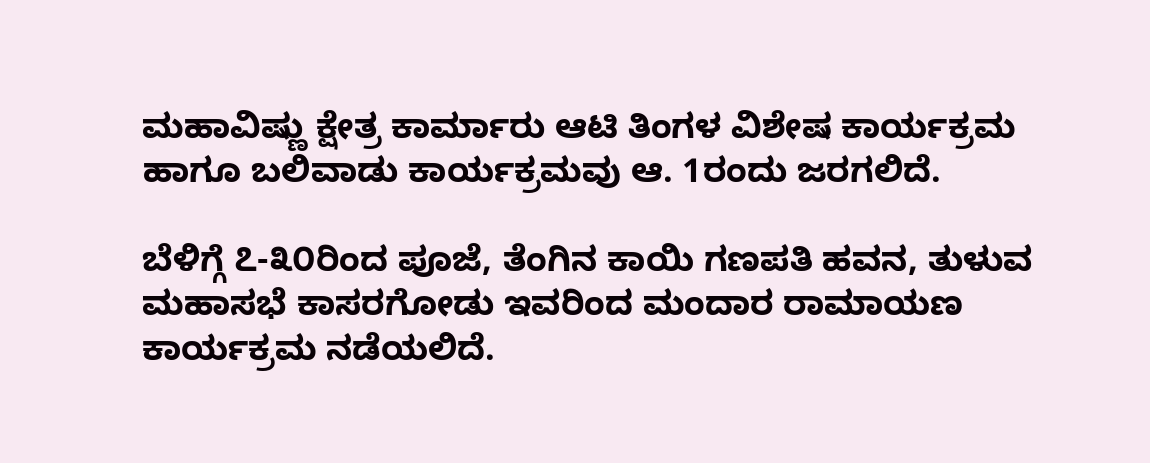ಮಹಾವಿಷ್ಣು ಕ್ಷೇತ್ರ ಕಾರ್ಮಾರು ಆಟಿ ತಿಂಗಳ ವಿಶೇಷ ಕಾರ್ಯಕ್ರಮ ಹಾಗೂ ಬಲಿವಾಡು ಕಾರ್ಯಕ್ರಮವು ಆ. 1ರಂದು ಜರಗಲಿದೆ.

ಬೆಳಿಗ್ಗೆ ೭-೩೦ರಿಂದ ಪೂಜೆ, ತೆಂಗಿನ ಕಾಯಿ ಗಣಪತಿ ಹವನ, ತುಳುವ ಮಹಾಸಭೆ ಕಾಸರಗೋಡು ಇವರಿಂದ ಮಂದಾರ ರಾಮಾಯಣ ಕಾರ್ಯಕ್ರಮ ನಡೆಯಲಿದೆ.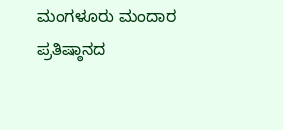ಮಂಗಳೂರು ಮಂದಾರ ಪ್ರತಿಷ್ಠಾನದ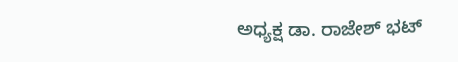ಅಧ್ಯಕ್ಷ ಡಾ. ರಾಜೇಶ್‌ ಭಟ್‌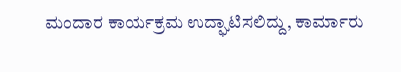ಮಂದಾರ ಕಾರ್ಯಕ್ರಮ ಉದ್ಘಾಟಿಸಲಿದ್ದು, ಕಾರ್ಮಾರು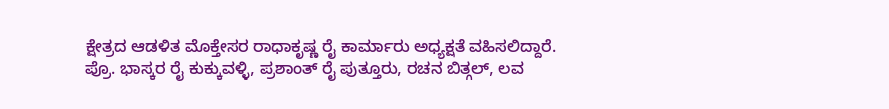ಕ್ಷೇತ್ರದ ಆಡಳಿತ ಮೊಕ್ತೇಸರ ರಾಧಾಕೃಷ್ಣ ರೈ ಕಾರ್ಮಾರು ಅಧ್ಯಕ್ಷತೆ ವಹಿಸಲಿದ್ದಾರೆ. ಪ್ರೊ. ಭಾಸ್ಕರ ರೈ ಕುಕ್ಕುವಳ್ಳಿ, ಪ್ರಶಾಂತ್‌ ರೈ ಪುತ್ತೂರು, ರಚನ ಬಿತ್ಗಲ್‌, ಲವ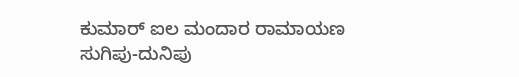ಕುಮಾರ್‌ ಐಲ ಮಂದಾರ ರಾಮಾಯಣ ಸುಗಿಪು-ದುನಿಪು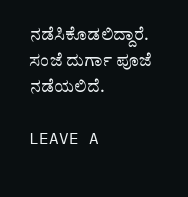ನಡೆಸಿಕೊಡಲಿದ್ದಾರೆ. ಸಂಜೆ ದುರ್ಗಾ ಪೂಜೆ ನಡೆಯಲಿದೆ.

LEAVE A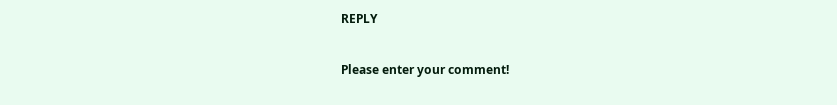REPLY

Please enter your comment!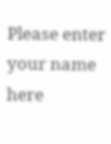Please enter your name here